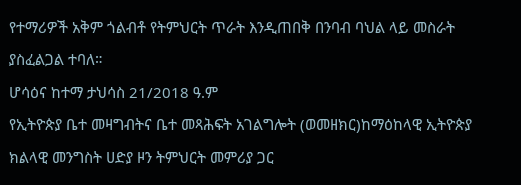የተማሪዎች አቅም ጎልብቶ የትምህርት ጥራት እንዲጠበቅ በንባብ ባህል ላይ መስራት ያስፈልጋል ተባለ።
ሆሳዕና ከተማ ታህሳስ 21/2018 ዓ.ም
የኢትዮጵያ ቤተ መዛግብትና ቤተ መጻሕፍት አገልግሎት (ወመዘክር)ከማዕከላዊ ኢትዮጵያ ክልላዊ መንግስት ሀድያ ዞን ትምህርት መምሪያ ጋር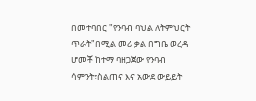በመተባበር "የንባብ ባህል ለትምህርት ጥራት"በሚል መሪ ቃል በግቤ ወረዳ ሆመቾ ከተማ ባዘጋጀው የንባብ ሳምንት፣ስልጠና እና አውደ ውይይት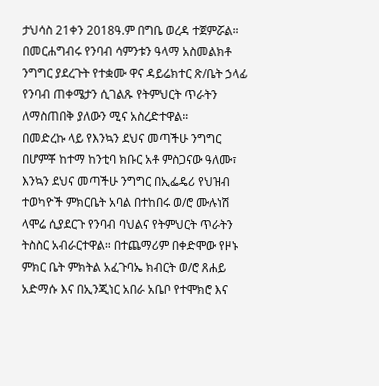ታህሳስ 21ቀን 2018ዓ.ም በግቤ ወረዳ ተጀምሯል።
በመርሐግብሩ የንባብ ሳምንቱን ዓላማ አስመልክቶ ንግግር ያደረጉት የተቋሙ ዋና ዳይሬክተር ጽ/ቤት ኃላፊ የንባብ ጠቀሜታን ሲገልጹ የትምህርት ጥራትን ለማስጠበቅ ያለውን ሚና አስረድተዋል።
በመድረኩ ላይ የእንኳን ደህና መጣችሁ ንግግር በሆምቾ ከተማ ከንቲባ ክቡር አቶ ምስጋናው ዓለሙ፣ እንኳን ደህና መጣችሁ ንግግር በኢፌዴሪ የህዝብ ተወካዮች ምክርቤት አባል በተከበሩ ወ/ሮ ሙሉነሽ ላሞሬ ሲያደርጉ የንባብ ባህልና የትምህርት ጥራትን ትስስር አብራርተዋል። በተጨማሪም በቀድሞው የዞኑ ምክር ቤት ምክትል አፈጉባኤ ክብርት ወ/ሮ ጸሐይ አድማሱ እና በኢንጂነር አበራ አቤቦ የተሞክሮ እና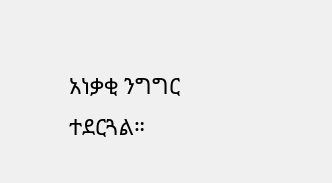አነቃቂ ንግግር ተደርጓል።